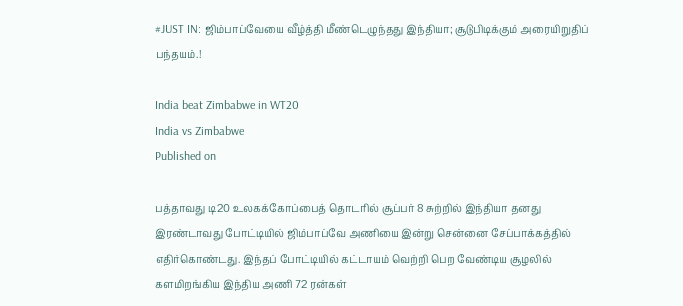#JUST IN: ஜிம்பாப்வேயை வீழ்த்தி மீண்டெழுந்தது இந்தியா; சூடுபிடிக்கும் அரையிறுதிப் பந்தயம்.!

India beat Zimbabwe in WT20
India vs Zimbabwe
Published on

பத்தாவது டி20 உலகக்கோப்பைத் தொடரில் சூப்பர் 8 சுற்றில் இந்தியா தனது இரண்டாவது போட்டியில் ஜிம்பாப்வே அணியை இன்று சென்னை சேப்பாக்கத்தில் எதிர்கொண்டது. இந்தப் போட்டியில் கட்டாயம் வெற்றி பெற வேண்டிய சூழலில் களமிறங்கிய இந்திய அணி 72 ரன்கள்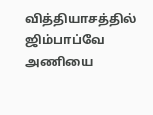வித்தியாசத்தில் ஜிம்பாப்வே அணியை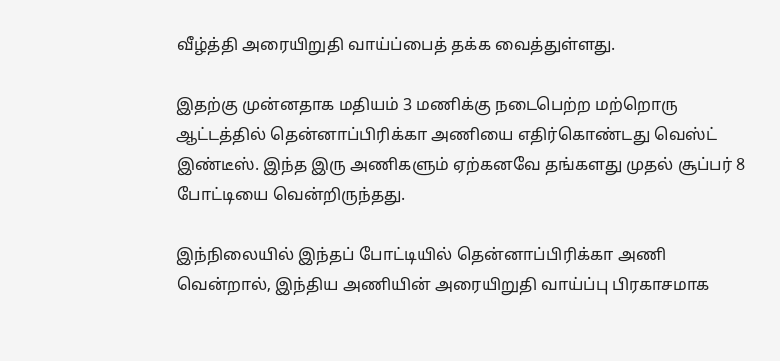வீழ்த்தி அரையிறுதி வாய்ப்பைத் தக்க வைத்துள்ளது.

இதற்கு முன்னதாக மதியம் 3 மணிக்கு நடைபெற்ற மற்றொரு ஆட்டத்தில் தென்னாப்பிரிக்கா அணியை எதிர்கொண்டது வெஸ்ட் இண்டீஸ். இந்த இரு அணிகளும் ஏற்கனவே தங்களது முதல் சூப்பர் 8 போட்டியை வென்றிருந்தது.

இந்நிலையில் இந்தப் போட்டியில் தென்னாப்பிரிக்கா அணி வென்றால், இந்திய அணியின் அரையிறுதி வாய்ப்பு பிரகாசமாக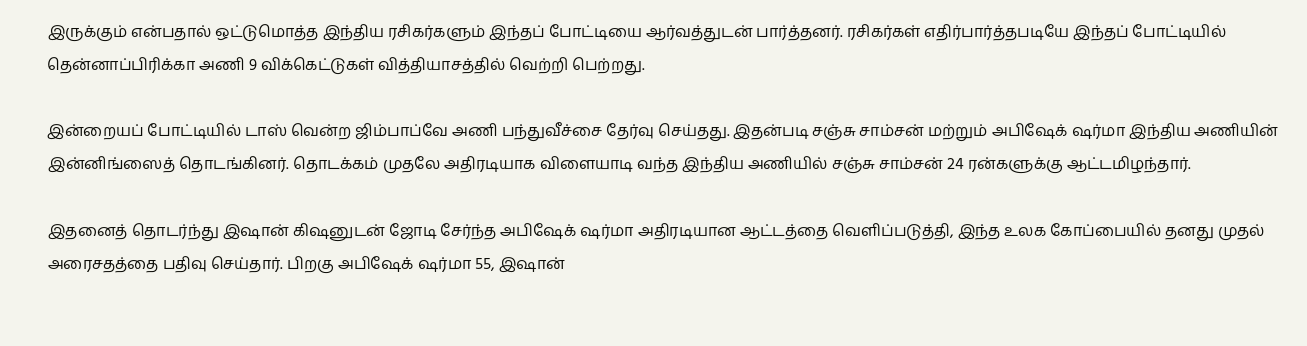இருக்கும் என்பதால் ஒட்டுமொத்த இந்திய ரசிகர்களும் இந்தப் போட்டியை ஆர்வத்துடன் பார்த்தனர். ரசிகர்கள் எதிர்பார்த்தபடியே இந்தப் போட்டியில் தென்னாப்பிரிக்கா அணி 9 விக்கெட்டுகள் வித்தியாசத்தில் வெற்றி பெற்றது.

இன்றையப் போட்டியில் டாஸ் வென்ற ஜிம்பாப்வே அணி பந்துவீச்சை தேர்வு செய்தது. இதன்படி சஞ்சு சாம்சன் மற்றும் அபிஷேக் ஷர்மா இந்திய அணியின் இன்னிங்ஸைத் தொடங்கினர். தொடக்கம் முதலே அதிரடியாக விளையாடி வந்த இந்திய அணியில் சஞ்சு சாம்சன் 24 ரன்களுக்கு ஆட்டமிழந்தார்.

இதனைத் தொடர்ந்து இஷான் கிஷனுடன் ஜோடி சேர்ந்த அபிஷேக் ஷர்மா அதிரடியான ஆட்டத்தை வெளிப்படுத்தி, இந்த உலக கோப்பையில் தனது முதல் அரைசதத்தை பதிவு செய்தார். பிறகு அபிஷேக் ஷர்மா 55, இஷான்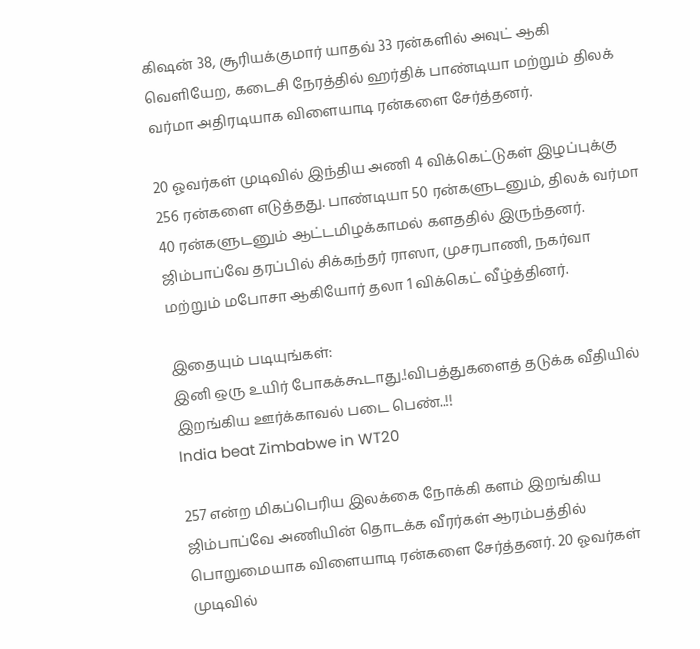கிஷன் 38, சூரியக்குமார் யாதவ் 33 ரன்களில் அவுட் ஆகி வெளியேற, கடைசி நேரத்தில் ஹர்திக் பாண்டியா மற்றும் திலக் வர்மா அதிரடியாக விளையாடி ரன்களை சேர்த்தனர்.

20 ஓவர்கள் முடிவில் இந்திய அணி 4 விக்கெட்டுகள் இழப்புக்கு 256 ரன்களை எடுத்தது. பாண்டியா 50 ரன்களுடனும், திலக் வர்மா 40 ரன்களுடனும் ஆட்டமிழக்காமல் களததில் இருந்தனர். ஜிம்பாப்வே தரப்பில் சிக்கந்தர் ராஸா, முசரபாணி, நகர்வா மற்றும் மபோசா ஆகியோர் தலா 1 விக்கெட் வீழ்த்தினர்.

இதையும் படியுங்கள்:
இனி ஒரு உயிர் போகக்கூடாது.!விபத்துகளைத் தடுக்க வீதியில் இறங்கிய ஊர்க்காவல் படை பெண்..!!
India beat Zimbabwe in WT20

257 என்ற மிகப்பெரிய இலக்கை நோக்கி களம் இறங்கிய ஜிம்பாப்வே அணியின் தொடக்க வீரர்கள் ஆரம்பத்தில் பொறுமையாக விளையாடி ரன்களை சேர்த்தனர். 20 ஓவர்கள் முடிவில்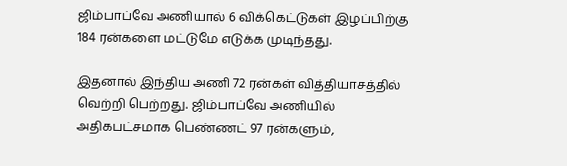ஜிம்பாப்வே அணியால் 6 விக்கெட்டுகள் இழப்பிற்கு 184 ரன்களை மட்டுமே எடுக்க முடிந்தது.

இதனால் இந்திய அணி 72 ரன்கள் வித்தியாசத்தில் வெற்றி பெற்றது. ஜிம்பாப்வே அணியில் அதிகபட்சமாக பெண்ணட் 97 ரன்களும்,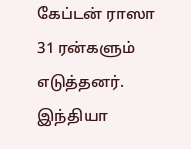கேப்டன் ராஸா 31 ரன்களும் எடுத்தனர். இந்தியா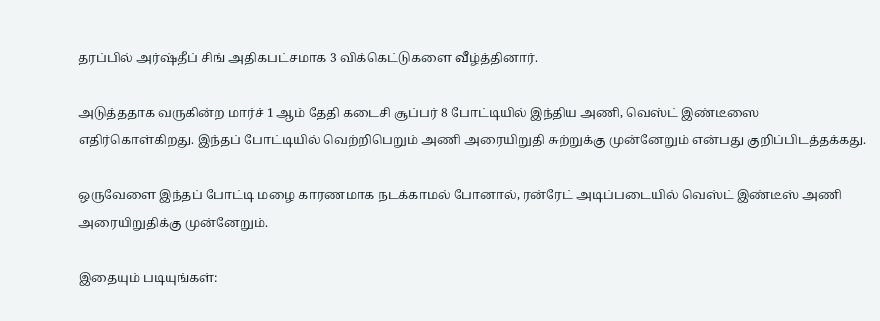தரப்பில் அர்ஷ்தீப் சிங் அதிகபட்சமாக 3 விக்கெட்டுகளை வீழ்த்தினார்.

அடுத்ததாக வருகின்ற மார்ச் 1 ஆம் தேதி கடைசி சூப்பர் 8 போட்டியில் இந்திய அணி, வெஸ்ட் இண்டீஸை எதிர்கொள்கிறது. இந்தப் போட்டியில் வெற்றிபெறும் அணி அரையிறுதி சுற்றுக்கு முன்னேறும் என்பது குறிப்பிடத்தக்கது.

ஒருவேளை இந்தப் போட்டி மழை காரணமாக நடக்காமல் போனால், ரன்ரேட் அடிப்படையில் வெஸ்ட் இண்டீஸ் அணி அரையிறுதிக்கு முன்னேறும்.

இதையும் படியுங்கள்: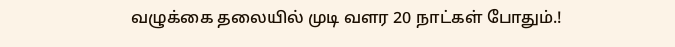வழுக்கை தலையில் முடி வளர 20 நாட்கள் போதும்.!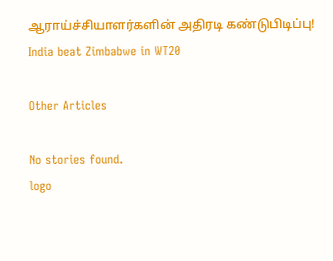ஆராய்ச்சியாளர்களின் அதிரடி கண்டுபிடிப்பு!
India beat Zimbabwe in WT20

Other Articles

No stories found.
logo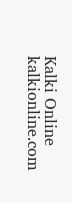Kalki Online
kalkionline.com